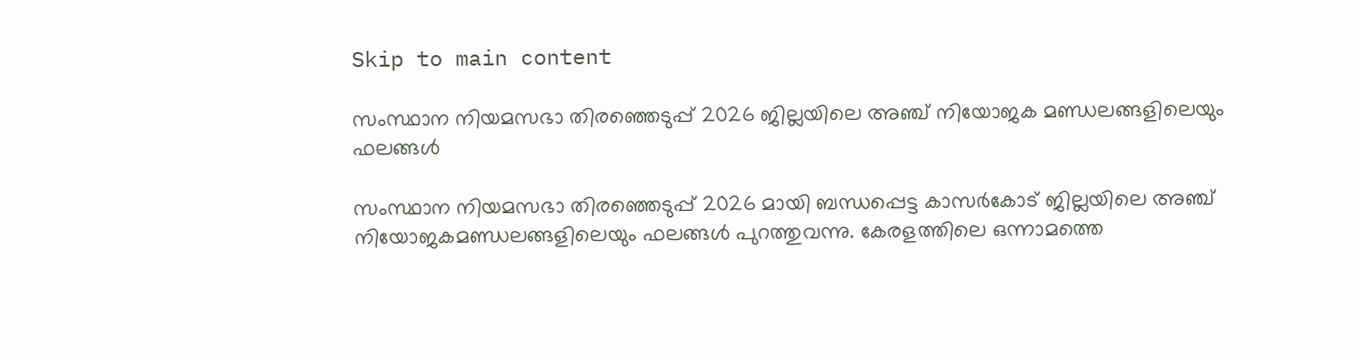Skip to main content

സംസ്ഥാന നിയമസഭാ തിരഞ്ഞെടുപ്പ് 2026 ജില്ലയിലെ അഞ്ച് നിയോജക മണ്ഡലങ്ങളിലെയും ഫലങ്ങള്‍

സംസ്ഥാന നിയമസഭാ തിരഞ്ഞെടുപ്പ് 2026 മായി ബന്ധപ്പെട്ട കാസര്‍കോട് ജില്ലയിലെ അഞ്ച് നിയോജകമണ്ഡലങ്ങളിലെയും ഫലങ്ങള്‍ പുറത്തുവന്നു. കേരളത്തിലെ ഒന്നാമത്തെ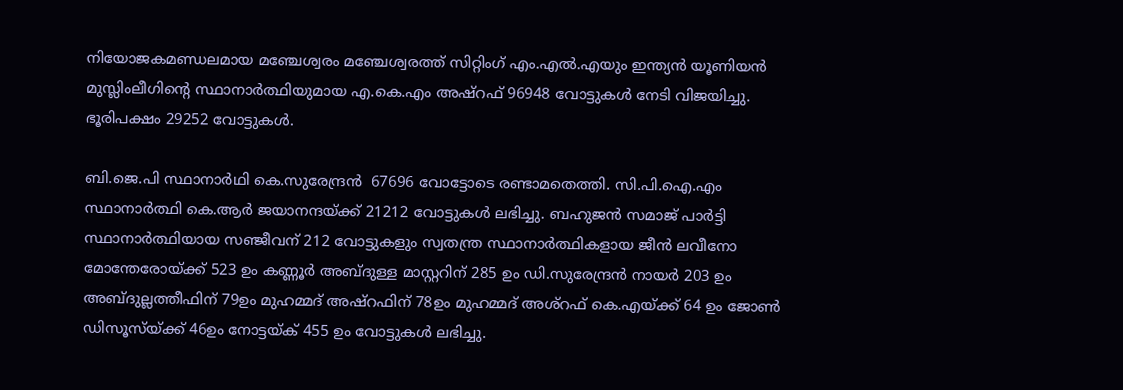നിയോജകമണ്ഡലമായ മഞ്ചേശ്വരം മഞ്ചേശ്വരത്ത് സിറ്റിംഗ് എം.എല്‍.എയും ഇന്ത്യന്‍ യൂണിയന്‍ മുസ്ലിംലീഗിന്റെ സ്ഥാനാര്‍ത്ഥിയുമായ എ.കെ.എം അഷ്‌റഫ് 96948 വോട്ടുകള്‍ നേടി വിജയിച്ചു. ഭൂരിപക്ഷം 29252 വോട്ടുകള്‍.

ബി.ജെ.പി സ്ഥാനാര്‍ഥി കെ.സുരേന്ദ്രന്‍  67696 വോട്ടോടെ രണ്ടാമതെത്തി. സി.പി.ഐ.എം സ്ഥാനാര്‍ത്ഥി കെ.ആര്‍ ജയാനന്ദയ്ക്ക് 21212 വോട്ടുകള്‍ ലഭിച്ചു. ബഹുജന്‍ സമാജ് പാര്‍ട്ടി സ്ഥാനാര്‍ത്ഥിയായ സഞ്ജീവന് 212 വോട്ടുകളും സ്വതന്ത്ര സ്ഥാനാര്‍ത്ഥികളായ ജീന്‍ ലവീനോ മോന്തേരോയ്ക്ക് 523 ഉം കണ്ണൂര്‍ അബ്ദുള്ള മാസ്റ്ററിന് 285 ഉം ഡി.സുരേന്ദ്രന്‍ നായര്‍ 203 ഉം അബ്ദുല്ലത്തീഫിന് 79ഉം മുഹമ്മദ് അഷ്‌റഫിന് 78ഉം മുഹമ്മദ് അശ്‌റഫ് കെ.എയ്ക്ക് 64 ഉം ജോണ്‍ ഡിസൂസ്‌യ്ക്ക് 46ഉം നോട്ടയ്ക് 455 ഉം വോട്ടുകള്‍ ലഭിച്ചു.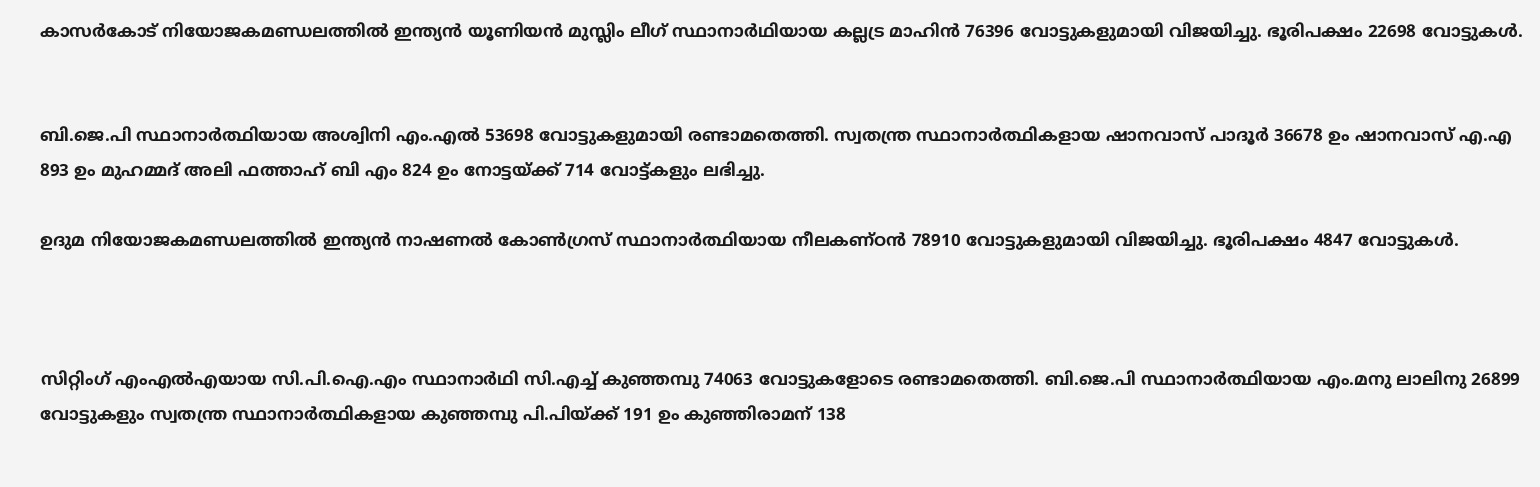കാസര്‍കോട് നിയോജകമണ്ഡലത്തില്‍ ഇന്ത്യന്‍ യൂണിയന്‍ മുസ്ലിം ലീഗ് സ്ഥാനാര്‍ഥിയായ കല്ലട്ര മാഹിന്‍ 76396 വോട്ടുകളുമായി വിജയിച്ചു. ഭൂരിപക്ഷം 22698 വോട്ടുകള്‍.


ബി.ജെ.പി സ്ഥാനാര്‍ത്ഥിയായ അശ്വിനി എം.എല്‍ 53698 വോട്ടുകളുമായി രണ്ടാമതെത്തി. സ്വതന്ത്ര സ്ഥാനാര്‍ത്ഥികളായ ഷാനവാസ് പാദൂര്‍ 36678 ഉം ഷാനവാസ് എ.എ 893 ഉം മുഹമ്മദ് അലി ഫത്താഹ് ബി എം 824 ഉം നോട്ടയ്ക്ക് 714 വോട്ട്കളും ലഭിച്ചു.

ഉദുമ നിയോജകമണ്ഡലത്തില്‍ ഇന്ത്യന്‍ നാഷണല്‍ കോണ്‍ഗ്രസ് സ്ഥാനാര്‍ത്ഥിയായ നീലകണ്ഠന്‍ 78910 വോട്ടുകളുമായി വിജയിച്ചു. ഭൂരിപക്ഷം 4847 വോട്ടുകള്‍.



സിറ്റിംഗ് എംഎല്‍എയായ സി.പി.ഐ.എം സ്ഥാനാര്‍ഥി സി.എച്ച് കുഞ്ഞമ്പു 74063 വോട്ടുകളോടെ രണ്ടാമതെത്തി. ബി.ജെ.പി സ്ഥാനാര്‍ത്ഥിയായ എം.മനു ലാലിനു 26899 വോട്ടുകളും സ്വതന്ത്ര സ്ഥാനാര്‍ത്ഥികളായ കുഞ്ഞമ്പു പി.പിയ്ക്ക് 191 ഉം കുഞ്ഞിരാമന് 138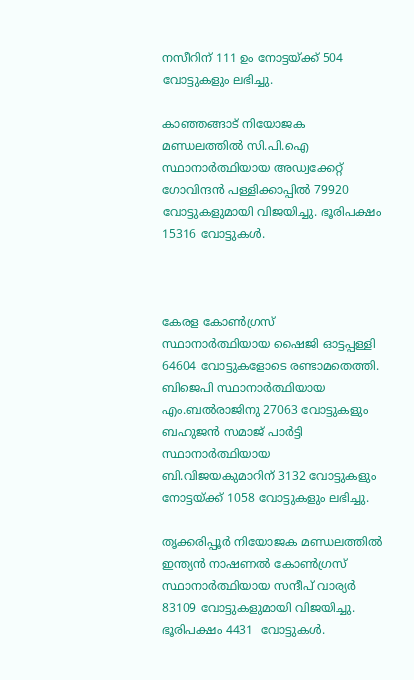നസീറിന് 111 ഉം നോട്ടയ്ക്ക് 504 വോട്ടുകളും ലഭിച്ചു.

കാഞ്ഞങ്ങാട് നിയോജക മണ്ഡലത്തില്‍ സി.പി.ഐ സ്ഥാനാര്‍ത്ഥിയായ അഡ്വക്കേറ്റ് ഗോവിന്ദന്‍ പള്ളിക്കാപ്പില്‍ 79920 വോട്ടുകളുമായി വിജയിച്ചു. ഭൂരിപക്ഷം 15316 വോട്ടുകള്‍.



കേരള കോണ്‍ഗ്രസ് സ്ഥാനാര്‍ത്ഥിയായ ഷൈജി ഓട്ടപ്പള്ളി 64604 വോട്ടുകളോടെ രണ്ടാമതെത്തി. ബിജെപി സ്ഥാനാര്‍ത്ഥിയായ എം.ബല്‍രാജിനു 27063 വോട്ടുകളും ബഹുജന്‍ സമാജ് പാര്‍ട്ടി സ്ഥാനാര്‍ത്ഥിയായ ബി.വിജയകുമാറിന് 3132 വോട്ടുകളും നോട്ടയ്ക്ക് 1058 വോട്ടുകളും ലഭിച്ചു.

തൃക്കരിപ്പൂര്‍ നിയോജക മണ്ഡലത്തില്‍ ഇന്ത്യന്‍ നാഷണല്‍ കോണ്‍ഗ്രസ് സ്ഥാനാര്‍ത്ഥിയായ സന്ദീപ് വാര്യര്‍ 83109 വോട്ടുകളുമായി വിജയിച്ചു. ഭൂരിപക്ഷം 4431  വോട്ടുകള്‍.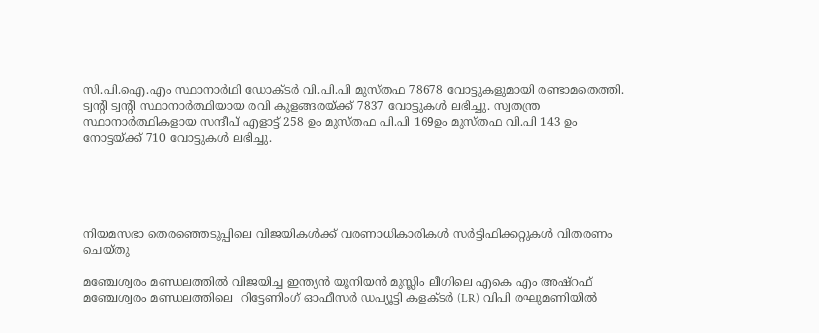സി.പി.ഐ.എം സ്ഥാനാര്‍ഥി ഡോക്ടര്‍ വി.പി.പി മുസ്തഫ 78678 വോട്ടുകളുമായി രണ്ടാമതെത്തി. ട്വന്റി ട്വന്റി സ്ഥാനാര്‍ത്ഥിയായ രവി കുളങ്ങരയ്ക്ക് 7837 വോട്ടുകള്‍ ലഭിച്ചു. സ്വതന്ത്ര സ്ഥാനാര്‍ത്ഥികളായ സന്ദീപ് എളാട്ട് 258 ഉം മുസ്തഫ പി.പി 169ഉം മുസ്തഫ വി.പി 143 ഉം നോട്ടയ്ക്ക് 710 വോട്ടുകള്‍ ലഭിച്ചു.





നിയമസഭാ തെരഞ്ഞെടുപ്പിലെ വിജയികള്‍ക്ക് വരണാധികാരികള്‍ സര്‍ട്ടിഫിക്കറ്റുകള്‍ വിതരണം ചെയ്തു

മഞ്ചേശ്വരം മണ്ഡലത്തില്‍ വിജയിച്ച ഇന്ത്യന്‍ യൂനിയന്‍ മുസ്ലിം ലീഗിലെ എകെ എം അഷ്‌റഫ് മഞ്ചേശ്വരം മണ്ഡലത്തിലെ  റിട്ടേണിംഗ് ഓഫീസര്‍ ഡപ്യൂട്ടി കളക്ടര്‍ (LR) വിപി രഘുമണിയില്‍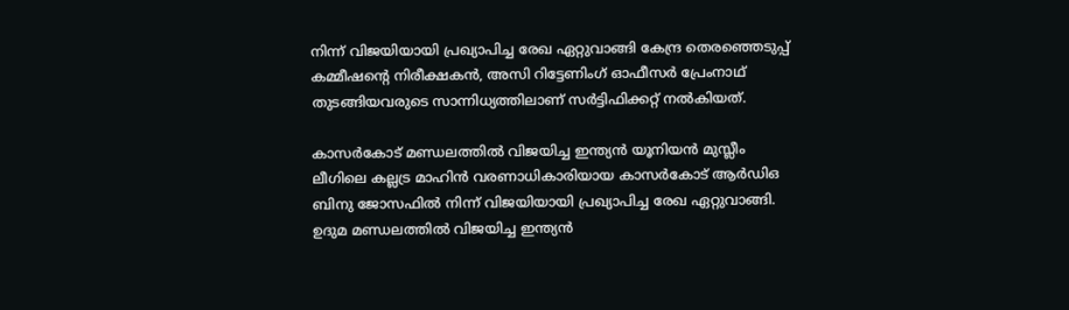നിന്ന് വിജയിയായി പ്രഖ്യാപിച്ച രേഖ ഏറ്റുവാങ്ങി കേന്ദ്ര തെരഞ്ഞെടുപ്പ് കമ്മീഷന്റെ നിരീക്ഷകന്‍, അസി റിട്ടേണിംഗ് ഓഫീസര്‍ പ്രേംനാഥ് തുടങ്ങിയവരുടെ സാന്നിധ്യത്തിലാണ് സര്‍ട്ടിഫിക്കറ്റ് നല്‍കിയത്.

കാസര്‍കോട് മണ്ഡലത്തില്‍ വിജയിച്ച ഇന്ത്യന്‍ യൂനിയന്‍ മുസ്ലീം ലീഗിലെ കല്ലട്ര മാഹിന്‍ വരണാധികാരിയായ കാസര്‍കോട് ആര്‍ഡിഒ ബിനു ജോസഫില്‍ നിന്ന് വിജയിയായി പ്രഖ്യാപിച്ച രേഖ ഏറ്റുവാങ്ങി.
ഉദുമ മണ്ഡലത്തില്‍ വിജയിച്ച ഇന്ത്യന്‍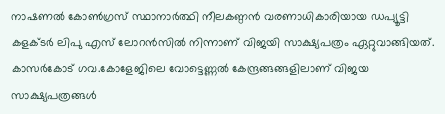നാഷണല്‍ കോണ്‍ഗ്രസ് സ്ഥാനാര്‍ത്ഥി നീലകണ്ഠന്‍ വരണാധികാരിയായ ഡപ്യൂട്ടി കളക്ടര്‍ ലിപു എസ് ലോറന്‍സില്‍ നിന്നാണ് വിജയി സാക്ഷ്യപത്രം ഏറ്റുവാങ്ങിയത്. കാസര്‍കോട് ഗവ.കോളേജിലെ വോട്ടെണ്ണല്‍ കേന്ദ്രങ്ങങ്ങളിലാണ് വിജയ സാക്ഷ്യപത്രങ്ങള്‍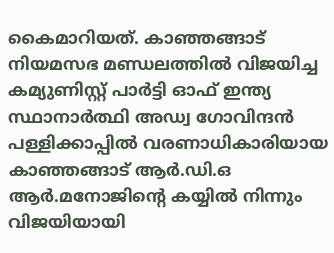കൈമാറിയത്. കാഞ്ഞങ്ങാട് നിയമസഭ മണ്ഡലത്തില്‍ വിജയിച്ച കമ്യുണിസ്റ്റ് പാര്‍ട്ടി ഓഫ് ഇന്ത്യ സ്ഥാനാര്‍ത്ഥി അഡ്വ ഗോവിന്ദന്‍ പള്ളിക്കാപ്പില്‍ വരണാധികാരിയായ കാഞ്ഞങ്ങാട് ആര്‍.ഡി.ഒ ആര്‍.മനോജിന്റെ കയ്യില്‍ നിന്നും വിജയിയായി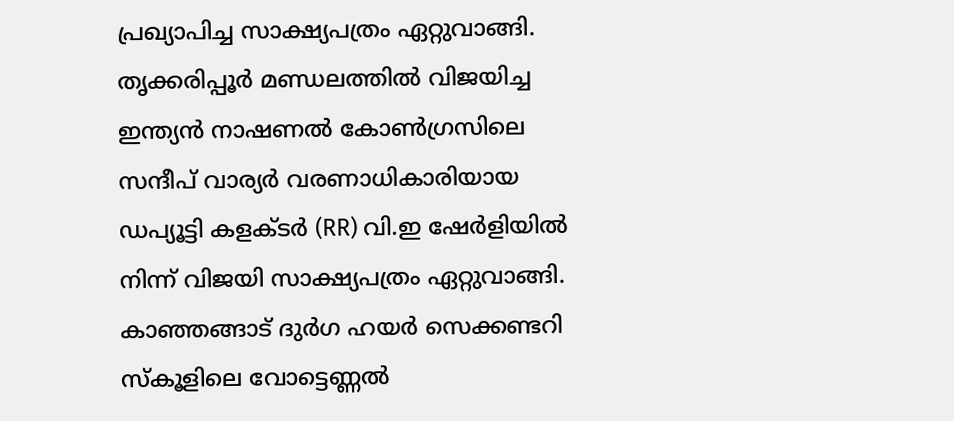പ്രഖ്യാപിച്ച സാക്ഷ്യപത്രം ഏറ്റുവാങ്ങി. തൃക്കരിപ്പൂര്‍ മണ്ഡലത്തില്‍ വിജയിച്ച ഇന്ത്യന്‍ നാഷണല്‍ കോണ്‍ഗ്രസിലെ സന്ദീപ് വാര്യര്‍ വരണാധികാരിയായ ഡപ്യൂട്ടി കളക്ടര്‍ (RR) വി.ഇ ഷേര്‍ളിയില്‍ നിന്ന് വിജയി സാക്ഷ്യപത്രം ഏറ്റുവാങ്ങി. കാഞ്ഞങ്ങാട് ദുര്‍ഗ ഹയര്‍ സെക്കണ്ടറി
സ്‌കൂളിലെ വോട്ടെണ്ണല്‍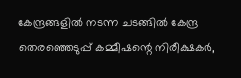കേന്ദ്രങ്ങളില്‍ നടന്ന ചടങ്ങില്‍ കേന്ദ്ര തെരഞ്ഞെടുപ്പ് കമ്മീഷന്റെ നിരീക്ഷകര്‍,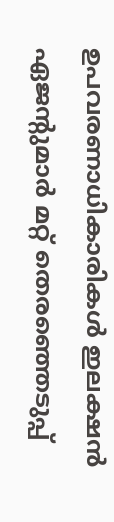ഉപവരണാധികാരികള്‍ ഇലക്ഷന്‍ ഏജന്റുമാര്‍ മറ്റ് തെരഞ്ഞെടുപ്പ്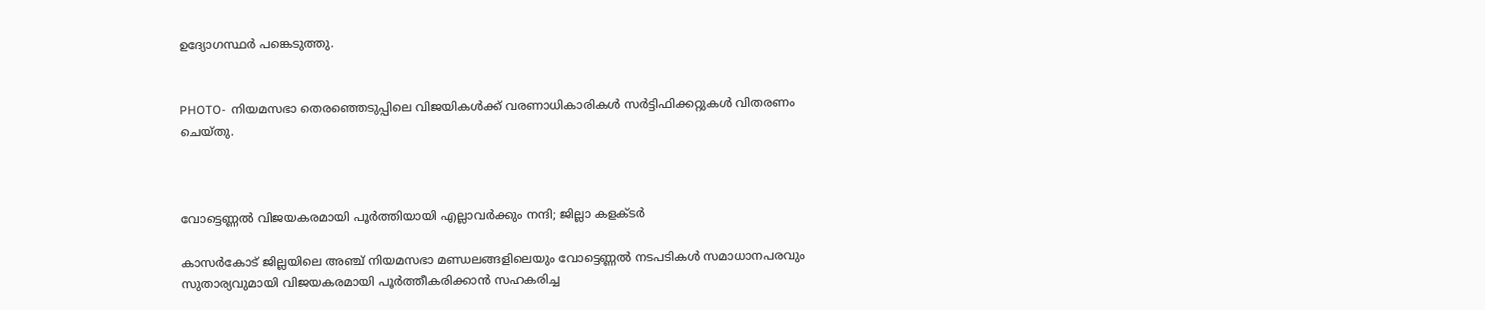ഉദ്യോഗസ്ഥര്‍ പങ്കെടുത്തു.


PHOTO-  നിയമസഭാ തെരഞ്ഞെടുപ്പിലെ വിജയികള്‍ക്ക് വരണാധികാരികള്‍ സര്‍ട്ടിഫിക്കറ്റുകള്‍ വിതരണം ചെയ്തു.



വോട്ടെണ്ണല്‍ വിജയകരമായി പൂര്‍ത്തിയായി എല്ലാവര്‍ക്കും നന്ദി; ജില്ലാ കളക്ടര്‍

കാസര്‍കോട് ജില്ലയിലെ അഞ്ച് നിയമസഭാ മണ്ഡലങ്ങളിലെയും വോട്ടെണ്ണല്‍ നടപടികള്‍ സമാധാനപരവും സുതാര്യവുമായി വിജയകരമായി പൂര്‍ത്തീകരിക്കാന്‍ സഹകരിച്ച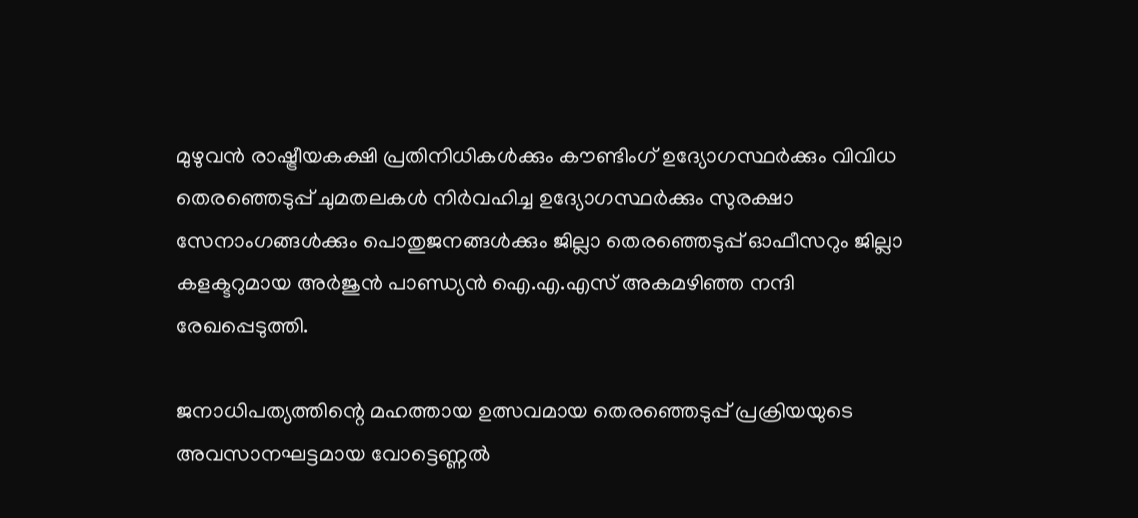മുഴുവന്‍ രാഷ്ട്രീയകക്ഷി പ്രതിനിധികള്‍ക്കും കൗണ്ടിംഗ് ഉദ്യോഗസ്ഥര്‍ക്കും വിവിധ തെരഞ്ഞെടുപ്പ് ചുമതലകള്‍ നിര്‍വഹിച്ച ഉദ്യോഗസ്ഥര്‍ക്കും സുരക്ഷാ സേനാംഗങ്ങള്‍ക്കും പൊതുജനങ്ങള്‍ക്കും ജില്ലാ തെരഞ്ഞെടുപ്പ് ഓഫീസറും ജില്ലാ കളക്ടറുമായ അര്‍ജുന്‍ പാണ്ഡ്യന്‍ ഐ.എ.എസ് അകമഴിഞ്ഞ നന്ദി രേഖപ്പെടുത്തി.

ജനാധിപത്യത്തിന്റെ മഹത്തായ ഉത്സവമായ തെരഞ്ഞെടുപ്പ് പ്രക്രിയയുടെ അവസാനഘട്ടമായ വോട്ടെണ്ണല്‍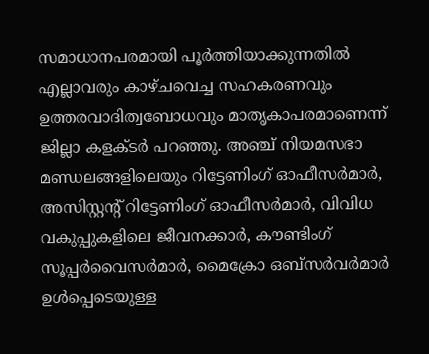സമാധാനപരമായി പൂര്‍ത്തിയാക്കുന്നതില്‍ എല്ലാവരും കാഴ്ചവെച്ച സഹകരണവും ഉത്തരവാദിത്വബോധവും മാതൃകാപരമാണെന്ന് ജില്ലാ കളക്ടര്‍ പറഞ്ഞു. അഞ്ച് നിയമസഭാ മണ്ഡലങ്ങളിലെയും റിട്ടേണിംഗ് ഓഫീസര്‍മാര്‍, അസിസ്റ്റന്റ് റിട്ടേണിംഗ് ഓഫീസര്‍മാര്‍, വിവിധ വകുപ്പുകളിലെ ജീവനക്കാര്‍, കൗണ്ടിംഗ് സൂപ്പര്‍വൈസര്‍മാര്‍, മൈക്രോ ഒബ്‌സര്‍വര്‍മാര്‍ ഉള്‍പ്പെടെയുള്ള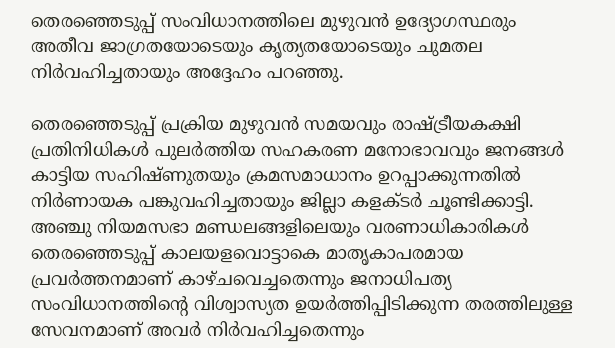തെരഞ്ഞെടുപ്പ് സംവിധാനത്തിലെ മുഴുവന്‍ ഉദ്യോഗസ്ഥരും അതീവ ജാഗ്രതയോടെയും കൃത്യതയോടെയും ചുമതല നിര്‍വഹിച്ചതായും അദ്ദേഹം പറഞ്ഞു.

തെരഞ്ഞെടുപ്പ് പ്രക്രിയ മുഴുവന്‍ സമയവും രാഷ്ട്രീയകക്ഷി പ്രതിനിധികള്‍ പുലര്‍ത്തിയ സഹകരണ മനോഭാവവും ജനങ്ങള്‍ കാട്ടിയ സഹിഷ്ണുതയും ക്രമസമാധാനം ഉറപ്പാക്കുന്നതില്‍ നിര്‍ണായക പങ്കുവഹിച്ചതായും ജില്ലാ കളക്ടര്‍ ചൂണ്ടിക്കാട്ടി. അഞ്ചു നിയമസഭാ മണ്ഡലങ്ങളിലെയും വരണാധികാരികള്‍ തെരഞ്ഞെടുപ്പ് കാലയളവൊട്ടാകെ മാതൃകാപരമായ പ്രവര്‍ത്തനമാണ് കാഴ്ചവെച്ചതെന്നും ജനാധിപത്യ സംവിധാനത്തിന്റെ വിശ്വാസ്യത ഉയര്‍ത്തിപ്പിടിക്കുന്ന തരത്തിലുള്ള സേവനമാണ് അവര്‍ നിര്‍വഹിച്ചതെന്നും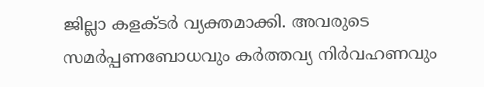ജില്ലാ കളക്ടര്‍ വ്യക്തമാക്കി. അവരുടെ സമര്‍പ്പണബോധവും കര്‍ത്തവ്യ നിര്‍വഹണവും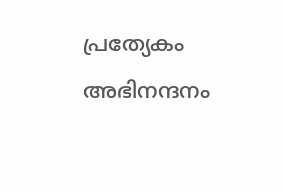പ്രത്യേകം അഭിനന്ദനം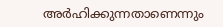അര്‍ഹിക്കുന്നതാണെന്നും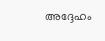അദ്ദേഹം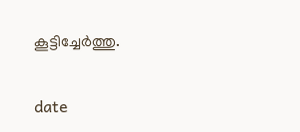കൂട്ടിച്ചേര്‍ത്തു.

date